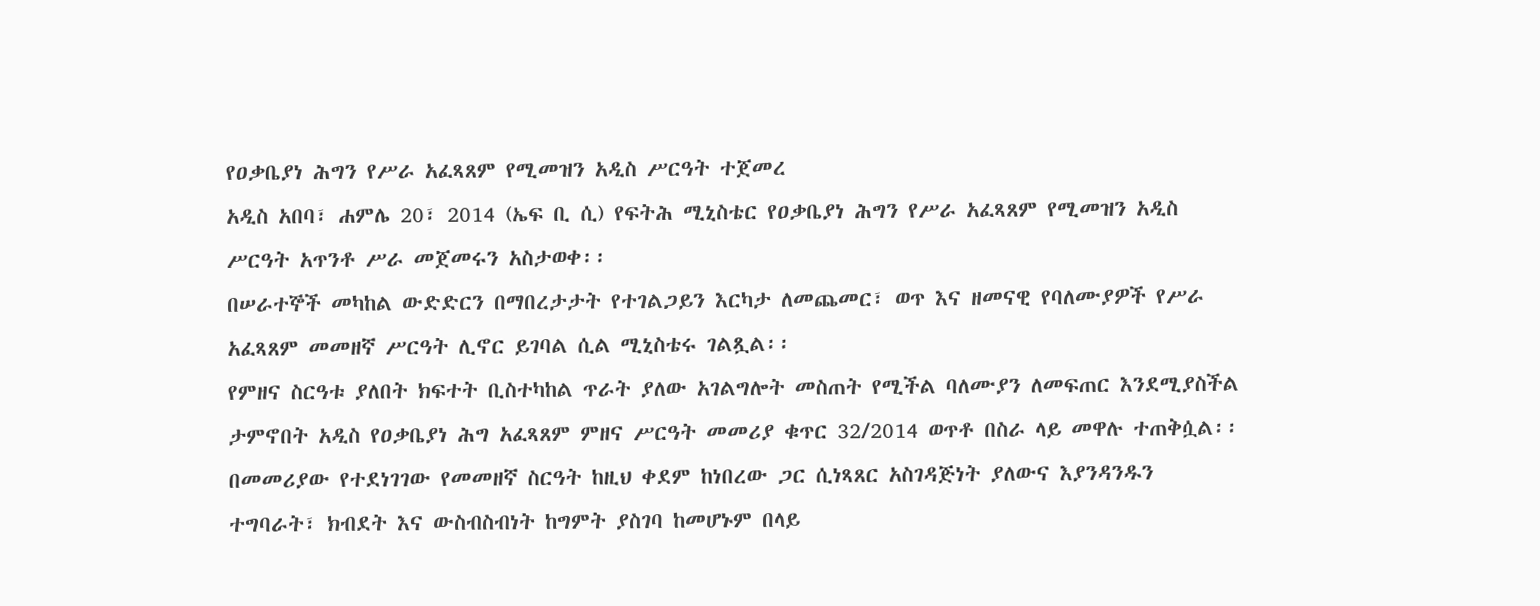የዐቃቤያነ ሕግን የሥራ አፈጻጸም የሚመዝን አዲስ ሥርዓት ተጀመረ
አዲስ አበባ፣ ሐምሌ 20፣ 2014 (ኤፍ ቢ ሲ) የፍትሕ ሚኒስቴር የዐቃቤያነ ሕግን የሥራ አፈጻጸም የሚመዝን አዲስ ሥርዓት አጥንቶ ሥራ መጀመሩን አስታወቀ፡፡
በሠራተኞች መካከል ውድድርን በማበረታታት የተገልጋይን እርካታ ለመጨመር፣ ወጥ እና ዘመናዊ የባለሙያዎች የሥራ አፈጻጸም መመዘኛ ሥርዓት ሊኖር ይገባል ሲል ሚኒስቴሩ ገልጿል፡፡
የምዘና ስርዓቱ ያለበት ክፍተት ቢስተካከል ጥራት ያለው አገልግሎት መስጠት የሚችል ባለሙያን ለመፍጠር እንደሚያስችል ታምኖበት አዲስ የዐቃቤያነ ሕግ አፈጻጸም ምዘና ሥርዓት መመሪያ ቁጥር 32/2014 ወጥቶ በስራ ላይ መዋሉ ተጠቅሷል፡፡
በመመሪያው የተደነገገው የመመዘኛ ስርዓት ከዚህ ቀደም ከነበረው ጋር ሲነጻጸር አስገዳጅነት ያለውና እያንዳንዱን ተግባራት፣ ክብደት እና ውስብስብነት ከግምት ያስገባ ከመሆኑም በላይ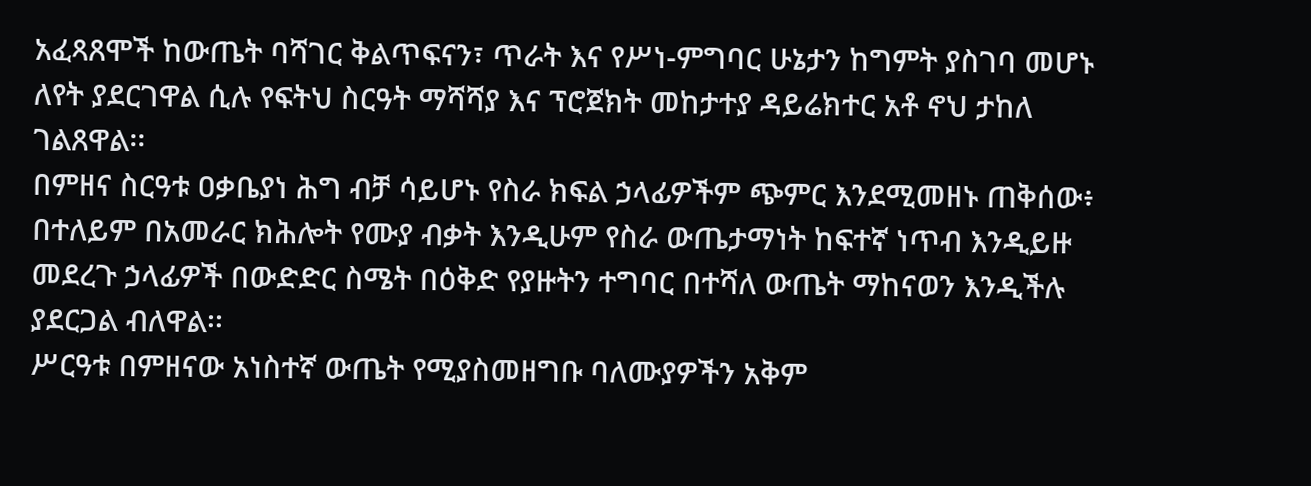አፈጻጸሞች ከውጤት ባሻገር ቅልጥፍናን፣ ጥራት እና የሥነ-ምግባር ሁኔታን ከግምት ያስገባ መሆኑ ለየት ያደርገዋል ሲሉ የፍትህ ስርዓት ማሻሻያ እና ፕሮጀክት መከታተያ ዳይሬክተር አቶ ኖህ ታከለ ገልጸዋል፡፡
በምዘና ስርዓቱ ዐቃቤያነ ሕግ ብቻ ሳይሆኑ የስራ ክፍል ኃላፊዎችም ጭምር እንደሚመዘኑ ጠቅሰው፥ በተለይም በአመራር ክሕሎት የሙያ ብቃት እንዲሁም የስራ ውጤታማነት ከፍተኛ ነጥብ እንዲይዙ መደረጉ ኃላፊዎች በውድድር ስሜት በዕቅድ የያዙትን ተግባር በተሻለ ውጤት ማከናወን እንዲችሉ ያደርጋል ብለዋል፡፡
ሥርዓቱ በምዘናው አነስተኛ ውጤት የሚያስመዘግቡ ባለሙያዎችን አቅም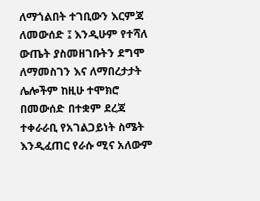ለማጎልበት ተገቢውን እርምጃ ለመውሰድ ፤ እንዲሁም የተሻለ ውጤት ያስመዘገቡትን ደግሞ ለማመስገን እና ለማበረታታት ሌሎችም ከዚሁ ተሞክሮ በመውሰድ በተቋም ደረጃ ተቀራራቢ የአገልጋይነት ስሜት እንዲፈጠር የራሱ ሚና አለውም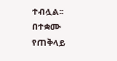ተብሏል፡፡
በተቋሙ የጠቅላይ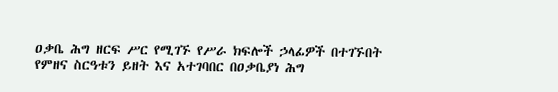ዐቃቤ ሕግ ዘርፍ ሥር የሚገኙ የሥራ ክፍሎች ኃላፊዎች በተገኙበት የምዘና ስርዓቱን ይዘት እና አተገባበር በዐቃቤያነ ሕግ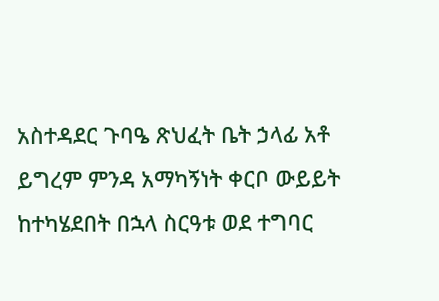አስተዳደር ጉባዔ ጽህፈት ቤት ኃላፊ አቶ ይግረም ምንዳ አማካኝነት ቀርቦ ውይይት ከተካሄደበት በኋላ ስርዓቱ ወደ ተግባር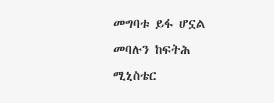መግባቱ ይፋ ሆኗል መባሉን ከፍትሕ ሚኒስቴር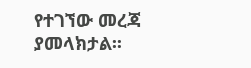የተገኘው መረጃ ያመላክታል፡፡